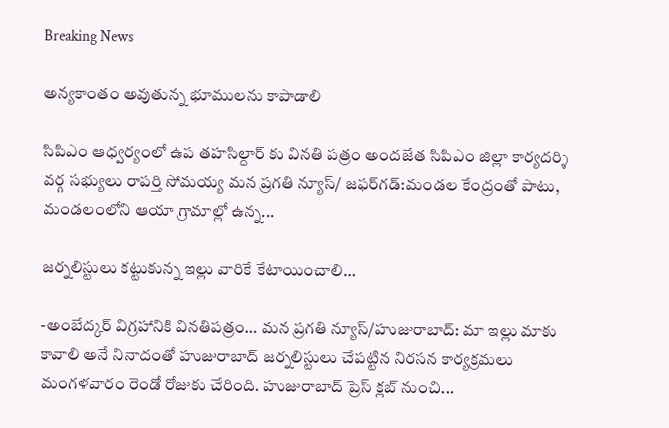Breaking News

అన్యకాంతం అవుతున్న భూములను కాపాడాలి

సిపిఎం ఆధ్వర్యంలో ఉప తహసిల్దార్ కు వినతి పత్రం అందజేత సిపిఎం జిల్లా కార్యదర్శి వర్గ సభ్యులు రాపర్తి సోమయ్య మన ప్రగతి న్యూస్/ జఫర్‌గడ్:మండల కేంద్రంతో పాటు, మండలంలోని ఆయా గ్రామాల్లో ఉన్న...

జర్నలిస్టులు కట్టుకున్న ఇల్లు వారికే కేటాయించాలి…

-అంబేద్కర్ విగ్రహానికి వినతిపత్రం… మన ప్రగతి న్యూస్/హుజురాబాద్: మా ఇల్లు మాకు కావాలి అనే నినాదంతో హుజురాబాద్ జర్నలిస్టులు చేపట్టిన నిరసన కార్యక్రమలు మంగళవారం రెండో రోజుకు చేరింది. హుజురాబాద్ ప్రెస్ క్లబ్ నుంచి...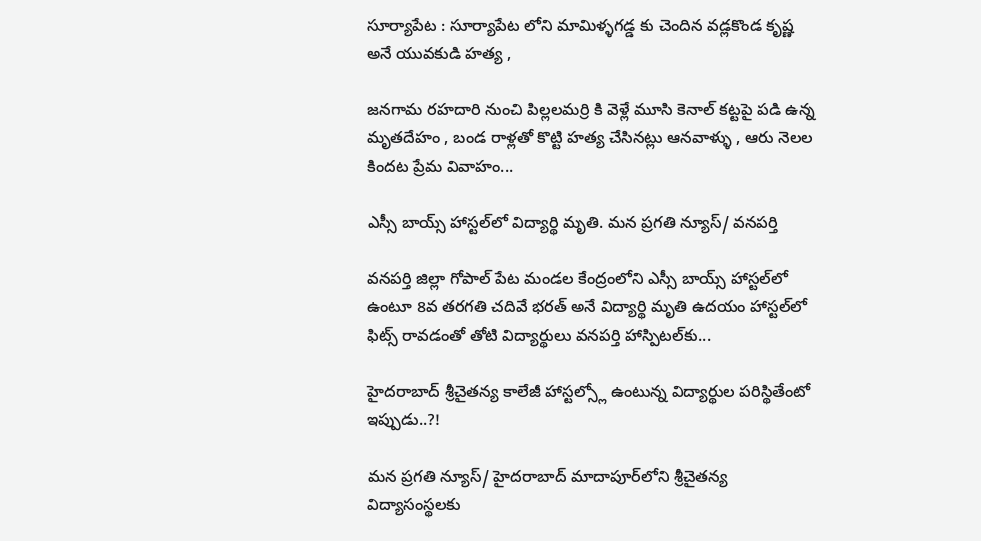సూర్యాపేట : సూర్యాపేట లోని మామిళ్ళగడ్డ కు చెందిన వడ్లకొండ కృష్ణ అనే యువకుడి హత్య ,

జనగామ రహదారి నుంచి పిల్లలమర్రి కి వెళ్లే మూసి కెనాల్ కట్టపై పడి ఉన్న మృతదేహం , బండ రాళ్లతో కొట్టి హత్య చేసినట్లు ఆనవాళ్ళు , ఆరు నెలల కిందట ప్రేమ వివాహం...

ఎస్సీ బాయ్స్ హాస్టల్‌లో విద్యార్థి మృతి. మన ప్రగతి న్యూస్/ వనపర్తి

వనపర్తి జిల్లా గోపాల్ పేట మండల కేంద్రంలోని ఎస్సీ బాయ్స్ హాస్టల్‌లో ఉంటూ 8వ తరగతి చదివే భరత్ అనే విద్యార్థి మృతి ఉదయం హాస్టల్‌లో ఫిట్స్ రావడంతో తోటి విద్యార్థులు వనపర్తి హాస్పిటల్‌కు...

హైదరాబాద్ శ్రీచైతన్య కాలేజీ హాస్టల్స్లో ఉంటున్న విద్యార్థుల పరిస్థితేంటో ఇప్పుడు..?!

మన ప్రగతి న్యూస్/ హైదరాబాద్ మాదాపూర్‌లోని శ్రీచైతన్య విద్యాసంస్థలకు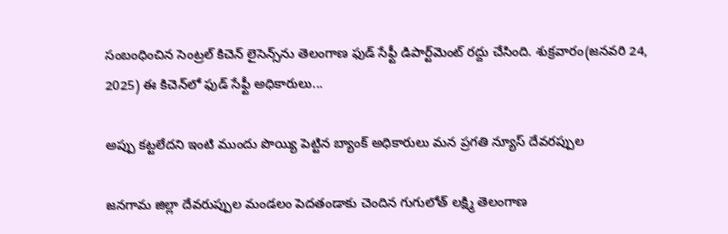సంబంధించిన సెంట్రల్ కిచెన్ లైసెన్స్‌ను తెలంగాణ ఫుడ్ సేఫ్టీ డిపార్ట్‌మెంట్ రద్దు చేసింది. శుక్రవారం(జనవరి 24, 2025) ఈ కిచెన్‌లో ఫుడ్‌ సేఫ్టీ అధికారులు...

అప్పు కట్టలేదని ఇంటి ముందు పొయ్యి పెట్టిన బ్యాంక్ అధికారులు మన ప్రగతి న్యూస్ దేవరప్పుల

జనగామ జిల్లా దేవరుప్పుల మండలం పెదతండాకు చెందిన గుగులోత్ లక్ష్మి తెలంగాణ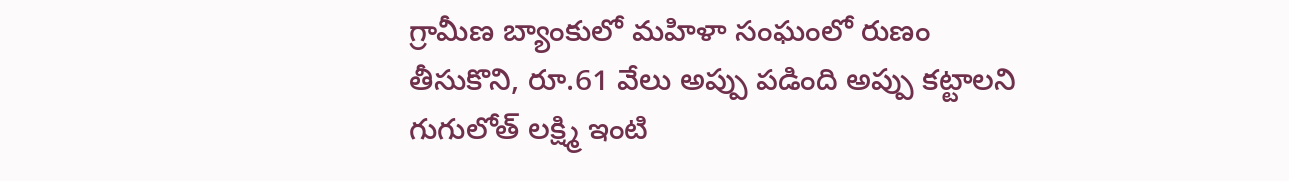గ్రామీణ బ్యాంకులో మహిళా సంఘంలో రుణం తీసుకొని, రూ.61 వేలు అప్పు పడింది అప్పు కట్టాలని గుగులోత్ లక్ష్మి ఇంటి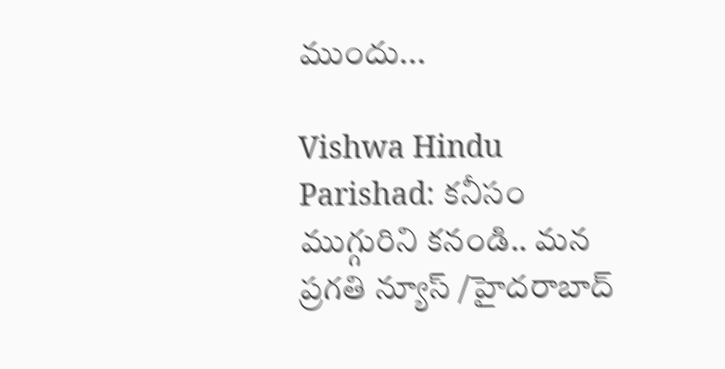ముందు...

Vishwa Hindu Parishad: కనీసం ముగ్గురిని కనండి.. మన ప్రగతి న్యూస్ /హైదరాబాద్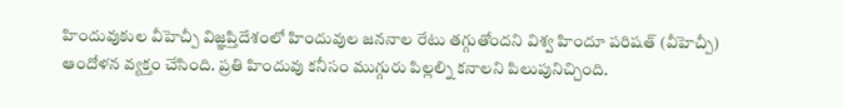హిందువుకుల వీహెచ్పీ విజ్ఞప్తిదేశంలో హిందువుల జననాల రేటు తగ్గుతోందని విశ్వ హిందూ పరిషత్ (వీహెచ్పీ) ఆందోళన వ్యక్తం చేసింది. ప్రతి హిందువు కనీసం ముగ్గురు పిల్లల్ని కనాలని పిలుపునిచ్చింది.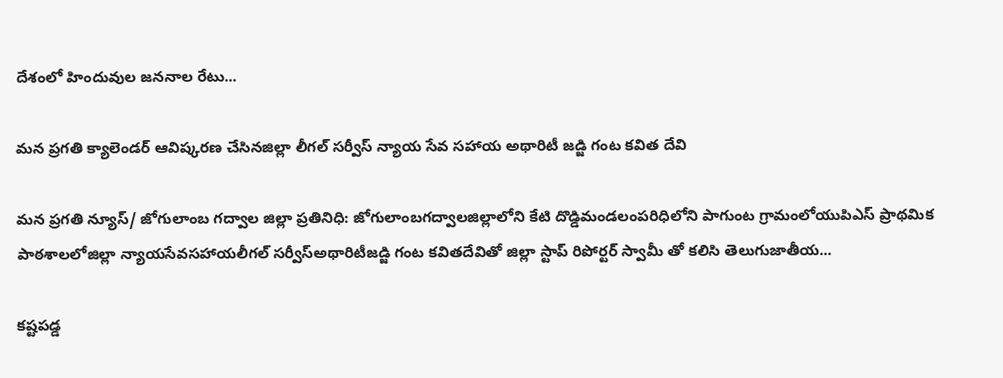దేశంలో హిందువుల జననాల రేటు...

మన ప్రగతి క్యాలెండర్ ఆవిష్కరణ చేసినజిల్లా లీగల్ సర్వీస్ న్యాయ సేవ సహాయ అథారిటీ జడ్జి గంట కవిత దేవి

మన ప్రగతి న్యూస్/ జోగులాంబ గద్వాల జిల్లా ప్రతినిధి: జోగులాంబగద్వాలజిల్లాలోని కేటి దొడ్డిమండలంపరిధిలోని పాగుంట గ్రామంలోయుపిఎస్ ప్రాథమిక పాఠశాలలోజిల్లా న్యాయసేవసహాయలీగల్ సర్వీస్అథారిటీజడ్జి గంట కవితదేవితో జిల్లా స్టాప్ రిపోర్టర్ స్వామీ తో కలిసి తెలుగుజాతీయ...

కష్టపడ్డ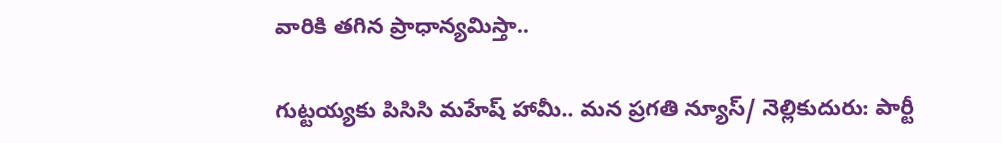వారికి తగిన ప్రాధాన్యమిస్తా..

గుట్టయ్యకు పిసిసి మహేష్ హామీ.. మన ప్రగతి న్యూస్/ నెల్లికుదురు: పార్టీ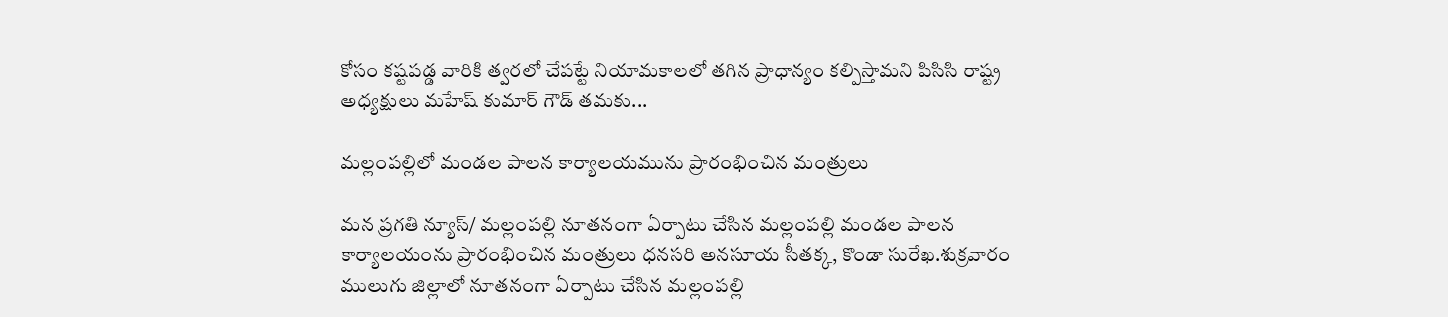కోసం కష్టపడ్డ వారికి త్వరలో చేపట్టే నియామకాలలో తగిన ప్రాధాన్యం కల్పిస్తామని పిసిసి రాష్ట్ర అధ్యక్షులు మహేష్ కుమార్ గౌడ్ తమకు...

మల్లంపల్లిలో మండల పాలన కార్యాలయమును ప్రారంభించిన మంత్రులు

మన ప్రగతి న్యూస్/ మల్లంపల్లి నూతనంగా ఏర్పాటు చేసిన మల్లంపల్లి మండల పాలన కార్యాలయంను ప్రారంభించిన మంత్రులు ధనసరి అనసూయ సీతక్క, కొండా సురేఖ.శుక్రవారం ములుగు జిల్లాలో నూతనంగా ఏర్పాటు చేసిన మల్లంపల్లి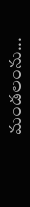మండలంను...